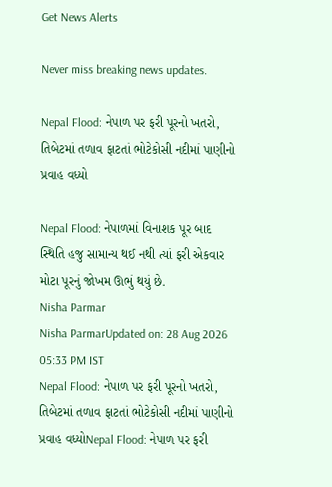Get News Alerts

Never miss breaking news updates.

Nepal Flood: નેપાળ પર ફરી પૂરનો ખતરો, તિબેટમાં તળાવ ફાટતાં ભોટેકોસી નદીમાં પાણીનો પ્રવાહ વધ્યો

Nepal Flood: નેપાળમાં વિનાશક પૂર બાદ સ્થિતિ હજુ સામાન્ય થઈ નથી ત્યાં ફરી એકવાર મોટા પૂરનું જોખમ ઊભું થયું છે.
Nisha Parmar
Nisha ParmarUpdated on: 28 Aug 2026 05:33 PM IST
Nepal Flood: નેપાળ પર ફરી પૂરનો ખતરો, તિબેટમાં તળાવ ફાટતાં ભોટેકોસી નદીમાં પાણીનો પ્રવાહ વધ્યોNepal Flood: નેપાળ પર ફરી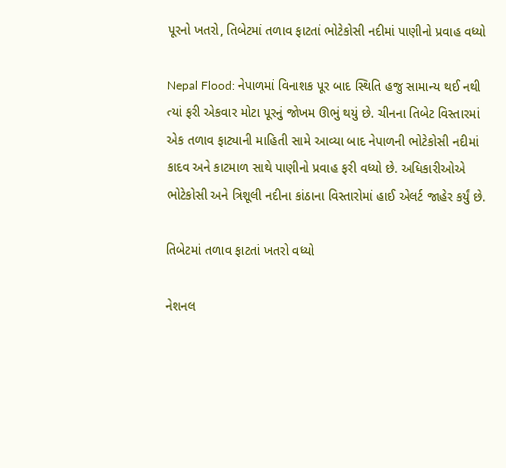પૂરનો ખતરો, તિબેટમાં તળાવ ફાટતાં ભોટેકોસી નદીમાં પાણીનો પ્રવાહ વધ્યો

Nepal Flood: નેપાળમાં વિનાશક પૂર બાદ સ્થિતિ હજુ સામાન્ય થઈ નથી ત્યાં ફરી એકવાર મોટા પૂરનું જોખમ ઊભું થયું છે. ચીનના તિબેટ વિસ્તારમાં એક તળાવ ફાટ્યાની માહિતી સામે આવ્યા બાદ નેપાળની ભોટેકોસી નદીમાં કાદવ અને કાટમાળ સાથે પાણીનો પ્રવાહ ફરી વધ્યો છે. અધિકારીઓએ ભોટેકોસી અને ત્રિશૂલી નદીના કાંઠાના વિસ્તારોમાં હાઈ એલર્ટ જાહેર કર્યું છે.

તિબેટમાં તળાવ ફાટતાં ખતરો વધ્યો

નેશનલ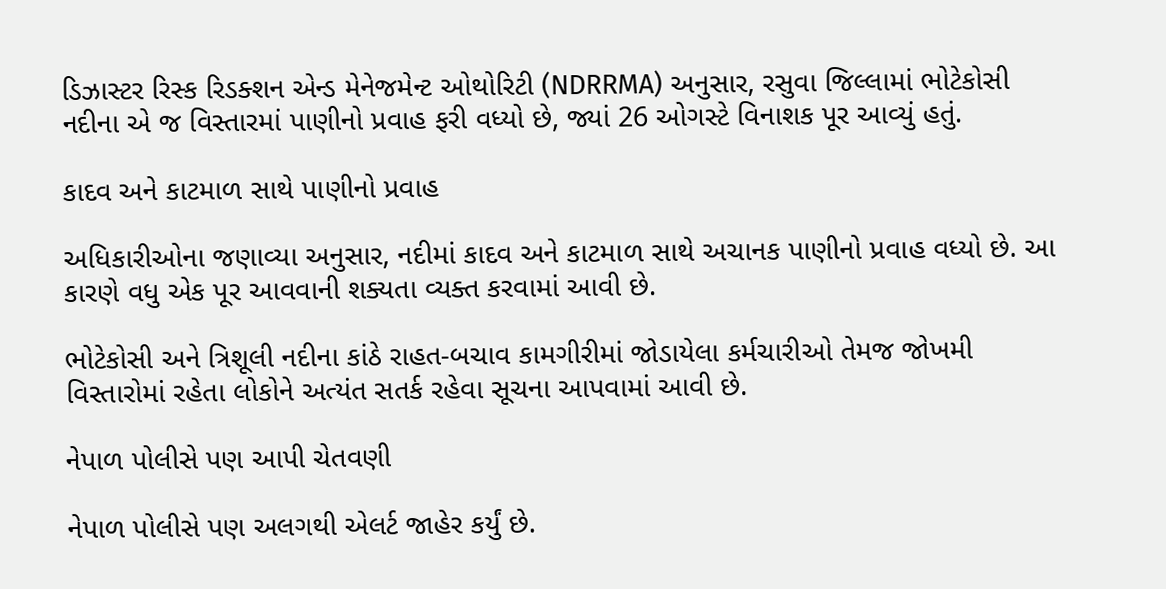ડિઝાસ્ટર રિસ્ક રિડક્શન એન્ડ મેનેજમેન્ટ ઓથોરિટી (NDRRMA) અનુસાર, રસુવા જિલ્લામાં ભોટેકોસી નદીના એ જ વિસ્તારમાં પાણીનો પ્રવાહ ફરી વધ્યો છે, જ્યાં 26 ઓગસ્ટે વિનાશક પૂર આવ્યું હતું.

કાદવ અને કાટમાળ સાથે પાણીનો પ્રવાહ

અધિકારીઓના જણાવ્યા અનુસાર, નદીમાં કાદવ અને કાટમાળ સાથે અચાનક પાણીનો પ્રવાહ વધ્યો છે. આ કારણે વધુ એક પૂર આવવાની શક્યતા વ્યક્ત કરવામાં આવી છે.

ભોટેકોસી અને ત્રિશૂલી નદીના કાંઠે રાહત-બચાવ કામગીરીમાં જોડાયેલા કર્મચારીઓ તેમજ જોખમી વિસ્તારોમાં રહેતા લોકોને અત્યંત સતર્ક રહેવા સૂચના આપવામાં આવી છે.

નેપાળ પોલીસે પણ આપી ચેતવણી

નેપાળ પોલીસે પણ અલગથી એલર્ટ જાહેર કર્યું છે.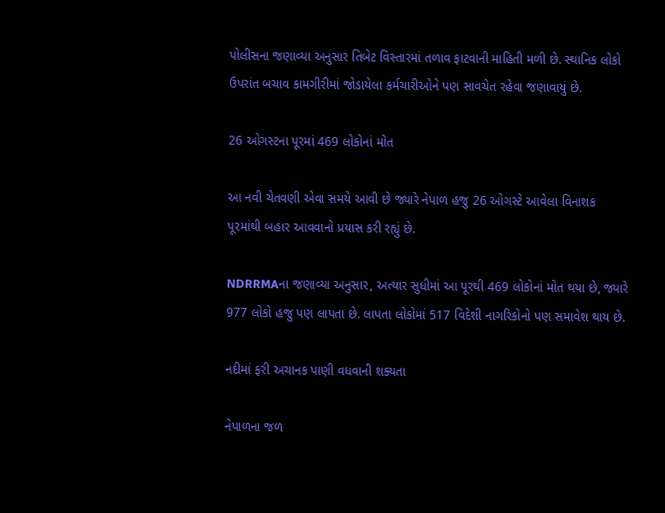પોલીસના જણાવ્યા અનુસાર તિબેટ વિસ્તારમાં તળાવ ફાટવાની માહિતી મળી છે. સ્થાનિક લોકો ઉપરાંત બચાવ કામગીરીમાં જોડાયેલા કર્મચારીઓને પણ સાવચેત રહેવા જણાવાયું છે.

26 ઓગસ્ટના પૂરમાં 469 લોકોનાં મોત

આ નવી ચેતવણી એવા સમયે આવી છે જ્યારે નેપાળ હજુ 26 ઓગસ્ટે આવેલા વિનાશક પૂરમાંથી બહાર આવવાનો પ્રયાસ કરી રહ્યું છે.

NDRRMAના જણાવ્યા અનુસાર, અત્યાર સુધીમાં આ પૂરથી 469 લોકોનાં મોત થયા છે, જ્યારે 977 લોકો હજુ પણ લાપતા છે. લાપતા લોકોમાં 517 વિદેશી નાગરિકોનો પણ સમાવેશ થાય છે.

નદીમાં ફરી અચાનક પાણી વધવાની શક્યતા

નેપાળના જળ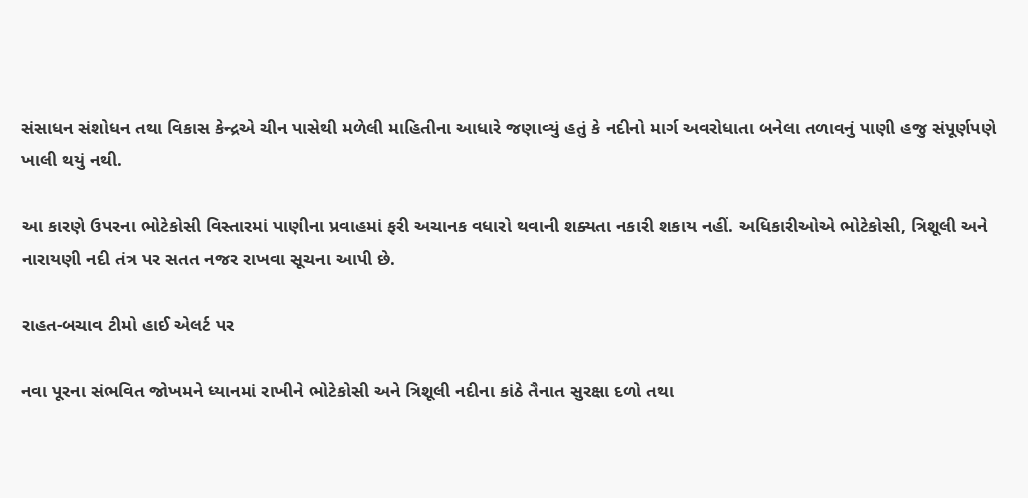સંસાધન સંશોધન તથા વિકાસ કેન્દ્રએ ચીન પાસેથી મળેલી માહિતીના આધારે જણાવ્યું હતું કે નદીનો માર્ગ અવરોધાતા બનેલા તળાવનું પાણી હજુ સંપૂર્ણપણે ખાલી થયું નથી.

આ કારણે ઉપરના ભોટેકોસી વિસ્તારમાં પાણીના પ્રવાહમાં ફરી અચાનક વધારો થવાની શક્યતા નકારી શકાય નહીં. અધિકારીઓએ ભોટેકોસી, ત્રિશૂલી અને નારાયણી નદી તંત્ર પર સતત નજર રાખવા સૂચના આપી છે.

રાહત-બચાવ ટીમો હાઈ એલર્ટ પર

નવા પૂરના સંભવિત જોખમને ધ્યાનમાં રાખીને ભોટેકોસી અને ત્રિશૂલી નદીના કાંઠે તૈનાત સુરક્ષા દળો તથા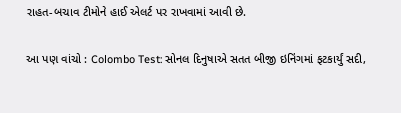રાહત-બચાવ ટીમોને હાઈ એલર્ટ પર રાખવામાં આવી છે.

આ પણ વાંચો : Colombo Test: સોનલ દિનુષાએ સતત બીજી ઇનિંગમાં ફટકાર્યું સદી,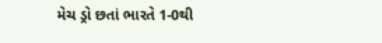મેચ ડ્રો છતાં ભારતે 1-0થી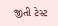જીતી ટેસ્ટ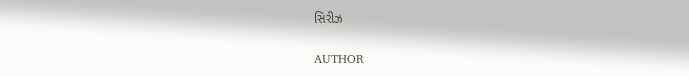સિરીઝ

AUTHOR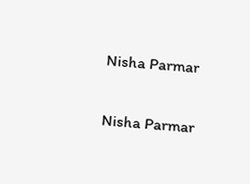Nisha Parmar

Nisha Parmar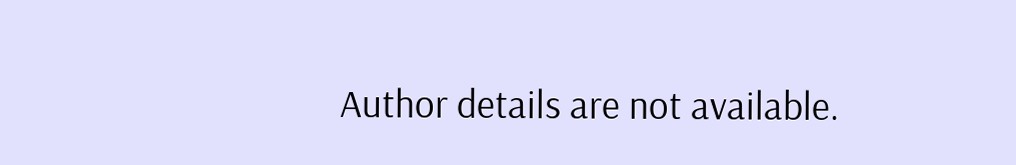Author details are not available.